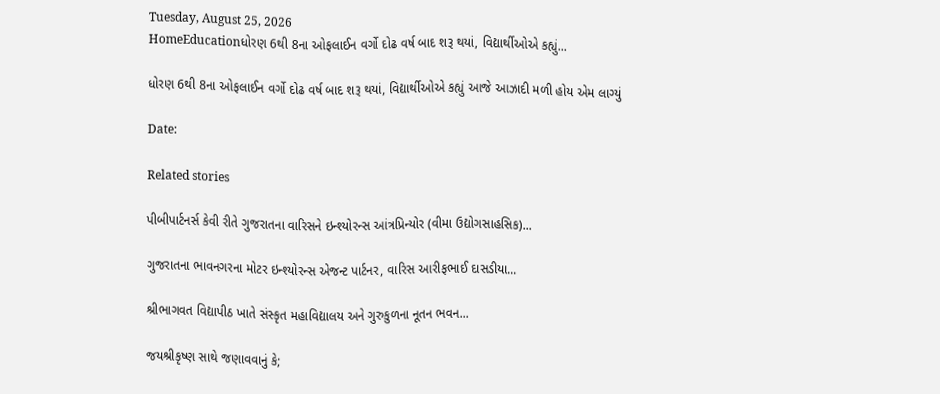Tuesday, August 25, 2026
HomeEducationધોરણ 6થી 8ના ઓફલાઈન વર્ગો દોઢ વર્ષ બાદ શરૂ થયાં, વિદ્યાર્થીઓએ કહ્યું...

ધોરણ 6થી 8ના ઓફલાઈન વર્ગો દોઢ વર્ષ બાદ શરૂ થયાં, વિદ્યાર્થીઓએ કહ્યું આજે આઝાદી મળી હોય એમ લાગ્યું

Date:

Related stories

પીબીપાર્ટનર્સ કેવી રીતે ગુજરાતના વારિસને ઇન્શ્યોરન્સ આંત્રપ્રિન્યોર (વીમા ઉદ્યોગસાહસિક)...

ગુજરાતના ભાવનગરના મોટર ઇન્શ્યોરન્સ એજન્ટ પાર્ટનર, વારિસ આરીફભાઈ દાસડીયા...

શ્રીભાગવત વિદ્યાપીઠ ખાતે સંસ્કૃત મહાવિદ્યાલય અને ગુરુકુળના નૂતન ભવન...

જયશ્રીકૃષ્ણ સાથે જણાવવાનું કે;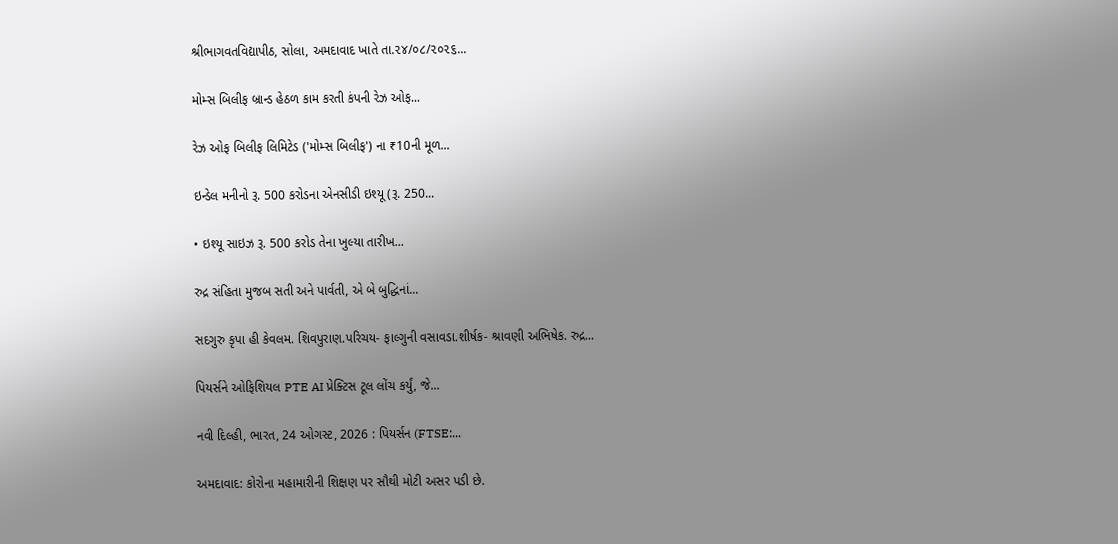શ્રીભાગવતવિદ્યાપીઠ, સોલા, અમદાવાદ ખાતે તા.૨૪/૦૮/૨૦૨૬...

મોમ્સ બિલીફ બ્રાન્ડ હેઠળ કામ કરતી કંપની રેઝ ઓફ...

રેઝ ઓફ બિલીફ લિમિટેડ ('મોમ્સ બિલીફ') ના ₹10ની મૂળ...

ઇન્ડેલ મનીનો રૂ. 500 કરોડના એનસીડી ઇશ્યૂ (રૂ. 250...

• ઇશ્યૂ સાઇઝ રૂ. 500 કરોડ તેના ખુલ્યા તારીખ...

રુદ્ર સંહિતા મુજબ સતી અને પાર્વતી, એ બે બુદ્ધિનાં...

સદગુરુ કૃપા હી કેવલમ. શિવપુરાણ.પરિચય- ફાલ્ગુની વસાવડા.શીર્ષક- શ્રાવણી અભિષેક. રુદ્ર...

પિયર્સને ઓફિશિયલ PTE AI પ્રેક્ટિસ ટૂલ લોંચ કર્યું, જે...

નવી દિલ્હી, ભારત, 24 ઓગસ્ટ, 2026 : પિયર્સન (FTSE:...

અમદાવાદ: કોરોના મહામારીની શિક્ષણ પર સૌથી મોટી અસર પડી છે.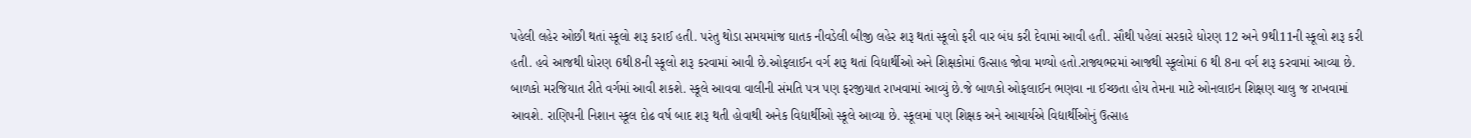પહેલી લહેર ઓછી થતાં સ્કૂલો શરૂ કરાઈ હતી. પરંતુ થોડા સમયમાંજ ઘાતક નીવડેલી બીજી લહેર શરૂ થતાં સ્કૂલો ફરી વાર બંધ કરી દેવામાં આવી હતી. સૌથી પહેલાં સરકારે ધોરણ 12 અને 9થી11ની સ્કૂલો શરૂ કરી હતી. હવે આજથી ધોરણ 6થી8ની સ્કૂલો શરૂ કરવામાં આવી છે.ઓફલાઈન વર્ગ શરૂ થતાં વિદ્યાર્થીઓ અને શિક્ષકોમાં ઉત્સાહ જોવા મળ્યો હતો.રાજ્યભરમાં આજથી સ્કૂલોમાં 6 થી 8ના વર્ગ શરૂ કરવામાં આવ્યા છે. બાળકો મરજિયાત રીતે વર્ગમાં આવી શકશે. સ્કૂલે આવવા વાલીની સંમતિ પત્ર પણ ફરજીયાત રાખવામાં આવ્યું છે.જે બાળકો ઓફલાઈન ભણવા ના ઈચ્છતા હોય તેમના માટે ઓનલાઇન શિક્ષણ ચાલુ જ રાખવામાં આવશે. રાણિપની નિશાન સ્કૂલ દોઢ વર્ષ બાદ શરૂ થતી હોવાથી અનેક વિદ્યાર્થીઓ સ્કૂલે આવ્યા છે. સ્કૂલમાં પણ શિક્ષક અને આચાર્યએ વિદ્યાર્થીઓનું ઉત્સાહ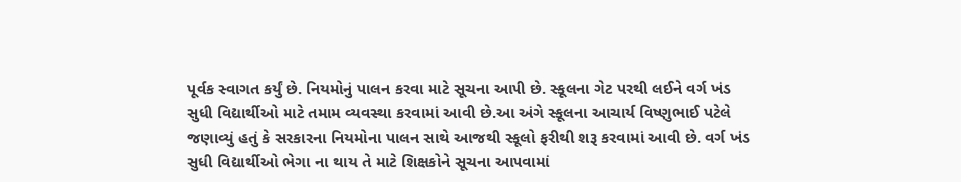પૂર્વક સ્વાગત કર્યું છે. નિયમોનું પાલન કરવા માટે સૂચના આપી છે. સ્કૂલના ગેટ પરથી લઈને વર્ગ ખંડ સુધી વિદ્યાર્થીઓ માટે તમામ વ્યવસ્થા કરવામાં આવી છે.આ અંગે સ્કૂલના આચાર્ય વિષ્ણુભાઈ પટેલે જણાવ્યું હતું કે સરકારના નિયમોના પાલન સાથે આજથી સ્કૂલો ફરીથી શરૂ કરવામાં આવી છે. વર્ગ ખંડ સુધી વિદ્યાર્થીઓ ભેગા ના થાય તે માટે શિક્ષકોને સૂચના આપવામાં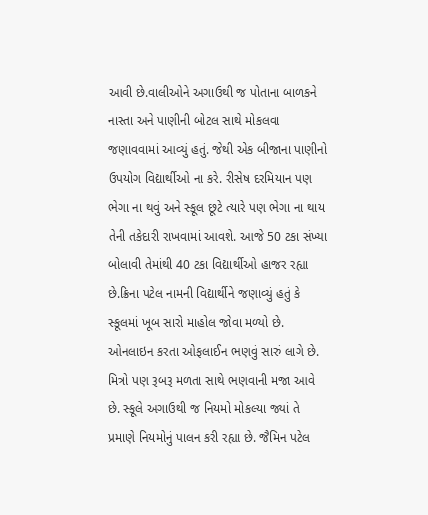આવી છે.વાલીઓને અગાઉથી જ પોતાના બાળકને નાસ્તા અને પાણીની બોટલ સાથે મોકલવા જણાવવામાં આવ્યું હતું. જેથી એક બીજાના પાણીનો ઉપયોગ વિદ્યાર્થીઓ ના કરે. રીસેષ દરમિયાન પણ ભેગા ના થવું અને સ્કૂલ છૂટે ત્યારે પણ ભેગા ના થાય તેની તકેદારી રાખવામાં આવશે. આજે 50 ટકા સંખ્યા બોલાવી તેમાંથી 40 ટકા વિદ્યાર્થીઓ હાજર રહ્યા છે.ક્રિના પટેલ નામની વિદ્યાર્થીને જણાવ્યું હતું કે સ્કૂલમાં ખૂબ સારો માહોલ જોવા મળ્યો છે. ઓનલાઇન કરતા ઓફલાઈન ભણવું સારું લાગે છે. મિત્રો પણ રૂબરૂ મળતા સાથે ભણવાની મજા આવે છે. સ્કૂલે અગાઉથી જ નિયમો મોકલ્યા જ્યાં તે પ્રમાણે નિયમોનું પાલન કરી રહ્યા છે. જૈમિન પટેલ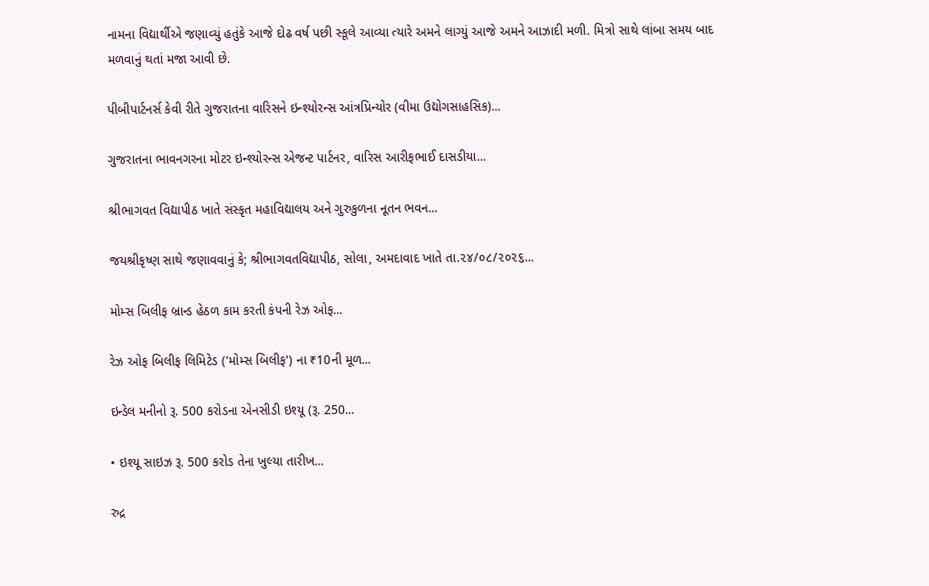નામના વિદ્યાર્થીએ જણાવ્યું હતુંકે આજે દોઢ વર્ષ પછી સ્કૂલે આવ્યા ત્યારે અમને લાગ્યું આજે અમને આઝાદી મળી. મિત્રો સાથે લાંબા સમય બાદ મળવાનું થતાં મજા આવી છે.

પીબીપાર્ટનર્સ કેવી રીતે ગુજરાતના વારિસને ઇન્શ્યોરન્સ આંત્રપ્રિન્યોર (વીમા ઉદ્યોગસાહસિક)...

ગુજરાતના ભાવનગરના મોટર ઇન્શ્યોરન્સ એજન્ટ પાર્ટનર, વારિસ આરીફભાઈ દાસડીયા...

શ્રીભાગવત વિદ્યાપીઠ ખાતે સંસ્કૃત મહાવિદ્યાલય અને ગુરુકુળના નૂતન ભવન...

જયશ્રીકૃષ્ણ સાથે જણાવવાનું કે; શ્રીભાગવતવિદ્યાપીઠ, સોલા, અમદાવાદ ખાતે તા.૨૪/૦૮/૨૦૨૬...

મોમ્સ બિલીફ બ્રાન્ડ હેઠળ કામ કરતી કંપની રેઝ ઓફ...

રેઝ ઓફ બિલીફ લિમિટેડ ('મોમ્સ બિલીફ') ના ₹10ની મૂળ...

ઇન્ડેલ મનીનો રૂ. 500 કરોડના એનસીડી ઇશ્યૂ (રૂ. 250...

• ઇશ્યૂ સાઇઝ રૂ. 500 કરોડ તેના ખુલ્યા તારીખ...

રુદ્ર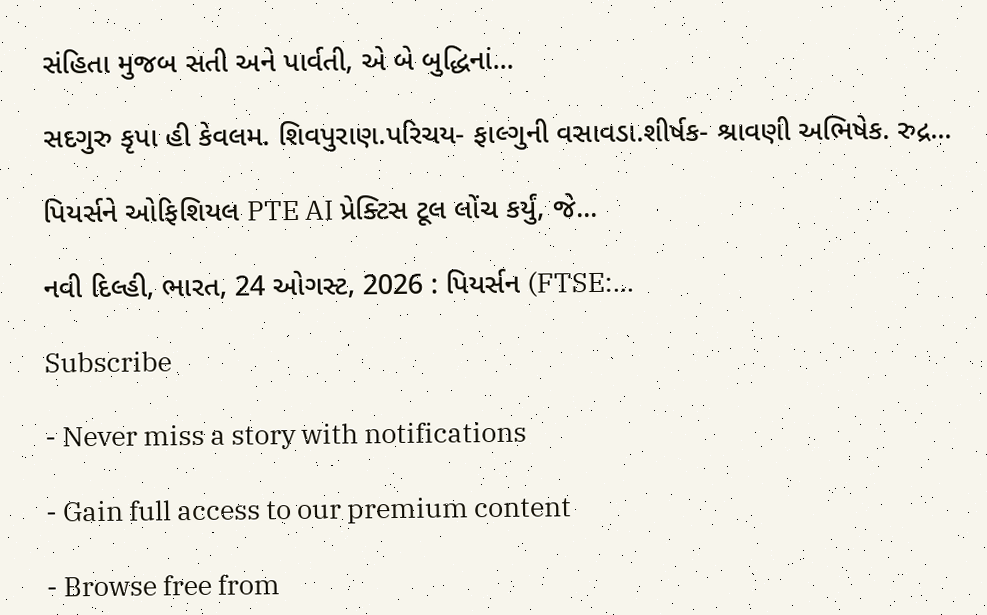સંહિતા મુજબ સતી અને પાર્વતી, એ બે બુદ્ધિનાં...

સદગુરુ કૃપા હી કેવલમ. શિવપુરાણ.પરિચય- ફાલ્ગુની વસાવડા.શીર્ષક- શ્રાવણી અભિષેક. રુદ્ર...

પિયર્સને ઓફિશિયલ PTE AI પ્રેક્ટિસ ટૂલ લોંચ કર્યું, જે...

નવી દિલ્હી, ભારત, 24 ઓગસ્ટ, 2026 : પિયર્સન (FTSE:...

Subscribe

- Never miss a story with notifications

- Gain full access to our premium content

- Browse free from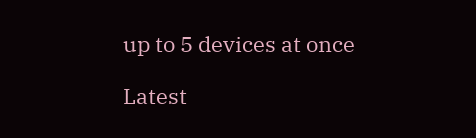up to 5 devices at once

Latest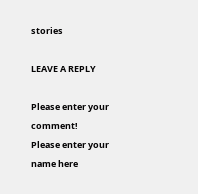stories

LEAVE A REPLY

Please enter your comment!
Please enter your name here